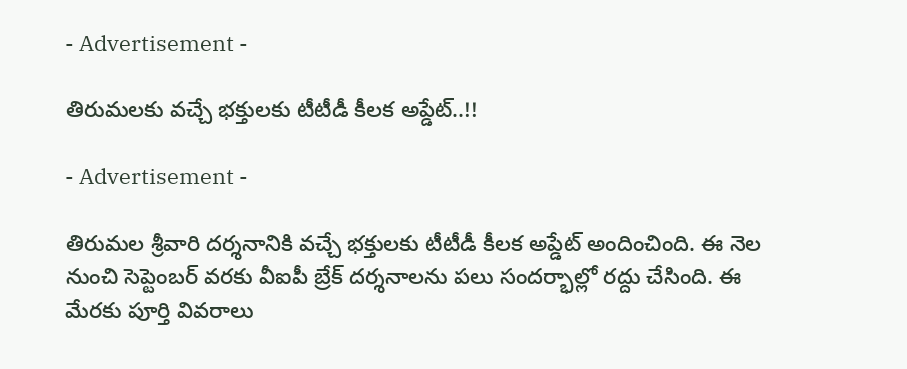- Advertisement -

తిరుమలకు వచ్చే భక్తులకు టీటీడీ కీలక అప్డేట్..!!

- Advertisement -

తిరుమల శ్రీవారి దర్శనానికి వచ్చే భక్తులకు టీటీడీ కీలక అప్డేట్ అందించింది. ఈ నెల నుంచి సెప్టెంబర్ వరకు వీఐపీ బ్రేక్ దర్శనాలను పలు సందర్భాల్లో రద్దు చేసింది. ఈ మేరకు పూర్తి వివరాలు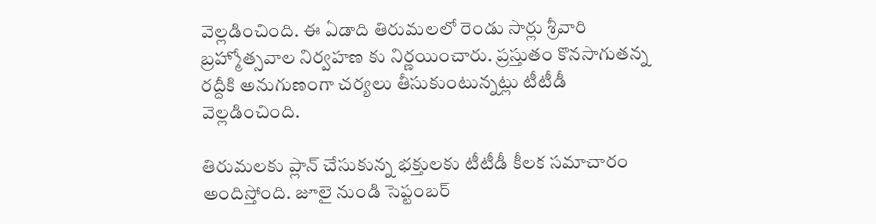వెల్లడించింది. ఈ ఏడాది తిరుమలలో రెండు సార్లు శ్రీవారి బ్రహ్మోత్సవాల నిర్వహణ కు నిర్ణయించారు. ప్రస్తుతం కొనసాగుతన్న రద్దీకి అనుగుణంగా చర్యలు తీసుకుంటున్నట్లు టీటీడీ వెల్లడించింది.

తిరుమలకు ప్లాన్ చేసుకున్న భక్తులకు టీటీడీ కీలక సమాచారం అందిస్తోంది. జూలై నుండి సెప్టంబ‌ర్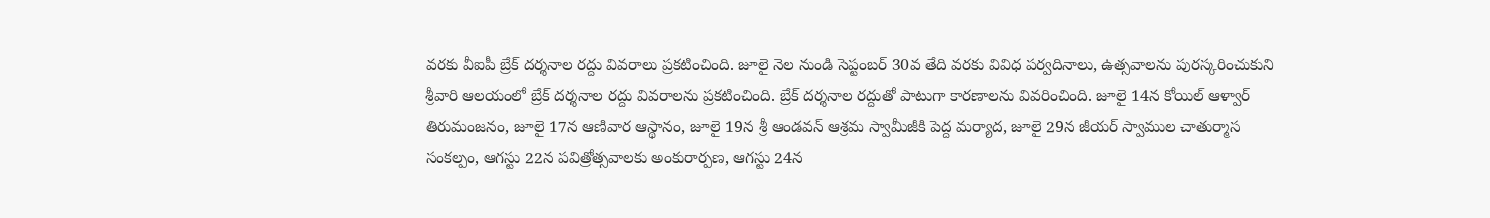వ‌ర‌కు వీఐపీ బ్రేక్ ద‌ర్శ‌నాల ర‌ద్దు వివ‌రాలు ప్రకటించింది. జూలై నెల నుండి సెప్టంబ‌ర్ 30వ తేది వ‌ర‌కు వివిధ ప‌ర్వ‌దినాలు, ఉత్స‌వాల‌ను పుర‌స్క‌రించుకుని శ్రీ‌వారి ఆల‌యంలో బ్రేక్ ద‌ర్శ‌నాల ర‌ద్దు వివ‌రాలను ప్రకటించింది. బ్రేక్ దర్శనాల రద్దుతో పాటుగా కారణాలను వివరించింది. జూలై 14న కోయిల్ ఆళ్వార్ తిరుమంజ‌నం, జూలై 17న‌ ఆణివార ఆస్థానం, జూలై 19న శ్రీ ఆండ‌వ‌న్ ఆశ్ర‌మ స్వామీజీకి పెద్ద మ‌ర్యాద‌, జూలై 29న జీయ‌ర్ స్వాముల చాతుర్మాస సంక‌ల్పం, ఆగ‌స్టు 22న ప‌విత్రోత్స‌వాల‌కు అంకురార్ప‌ణ‌, ఆగ‌స్టు 24న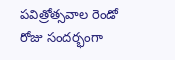ప‌విత్రోత్స‌వాల రెండో రోజు సంద‌ర్భంగా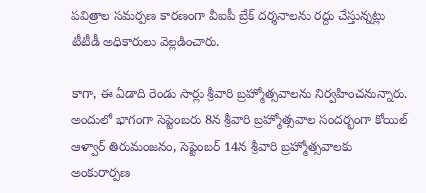ప‌విత్రాల స‌మ‌ర్ప‌ణ‌ కారణంగా వీఐపీ బ్రేక్ దర్శనాలను రద్దు చేస్తున్నట్లు టీటీడీ అధికారులు వెల్లడించారు.

కాగా, ఈ ఏడాది రెండు సార్లు శ్రీవారి బ్రహ్మోత్సవాలను నిర్వహించనున్నారు. అందులో భాగంగా సెప్టెంబరు 8న శ్రీ‌వారి బ్ర‌హ్మోత్స‌వాల సంద‌ర్భంగా కోయిల్ ఆళ్వార్ తిరుమంజ‌నం, సెప్టెంబ‌ర్ 14న శ్రీ‌వారి బ్ర‌హ్మోత్స‌వాల‌కు అంకురార్ప‌ణ‌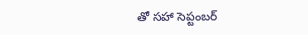తో సహా సెప్టంబ‌ర్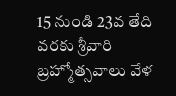15 నుండి 23వ తేది వ‌ర‌కు శ్రీ‌వారి బ్ర‌హ్మోత్స‌వాలు వేళ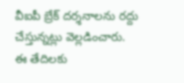వీఐపీ బ్రేక్ దర్శనాలను రద్దు చేస్తున్నట్లు వెల్లడించారు.
ఈ తేదిల‌కు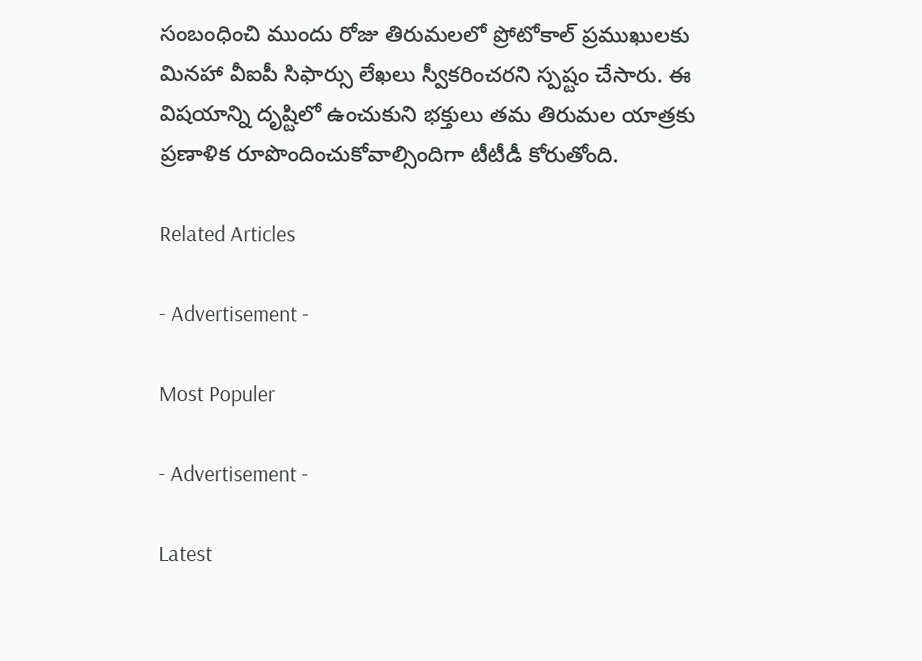సంబంధించి ముందు రోజు తిరుమ‌ల‌లో ప్రోటోకాల్ ప్ర‌ముఖుల‌కు మిన‌హా వీఐపీ సిఫార్సు లేఖ‌లు స్వీక‌రించ‌రని స్పష్టం చేసారు. ఈ విష‌యాన్ని దృష్టిలో ఉంచుకుని భ‌క్తులు త‌మ తిరుమ‌ల యాత్ర‌కు ప్ర‌ణాళిక రూపొందించుకోవాల్సిందిగా టీటీడీ కోరుతోంది.

Related Articles

- Advertisement -

Most Populer

- Advertisement -

Latest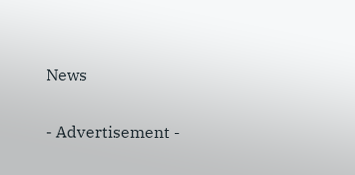News

- Advertisement -